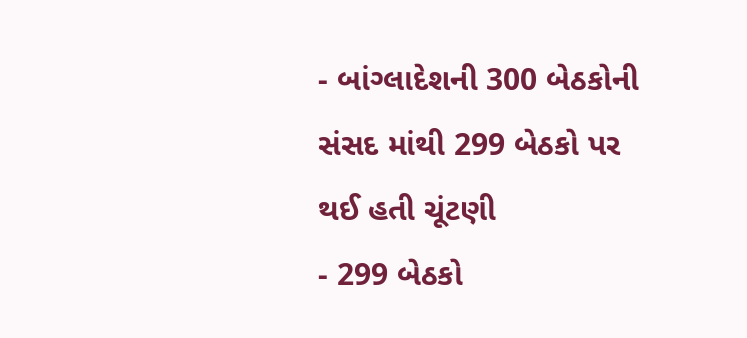- બાંગ્લાદેશની 300 બેઠકોની સંસદ માંથી 299 બેઠકો પર થઈ હતી ચૂંટણી
- 299 બેઠકો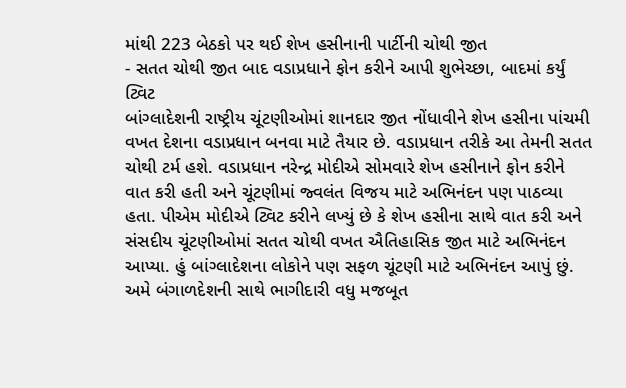માંથી 223 બેઠકો પર થઈ શેખ હસીનાની પાર્ટીની ચોથી જીત
- સતત ચોથી જીત બાદ વડાપ્રધાને ફોન કરીને આપી શુભેચ્છા, બાદમાં કર્યું ટ્વિટ
બાંગ્લાદેશની રાષ્ટ્રીય ચૂંટણીઓમાં શાનદાર જીત નોંધાવીને શેખ હસીના પાંચમી વખત દેશના વડાપ્રધાન બનવા માટે તૈયાર છે. વડાપ્રધાન તરીકે આ તેમની સતત ચોથી ટર્મ હશે. વડાપ્રધાન નરેન્દ્ર મોદીએ સોમવારે શેખ હસીનાને ફોન કરીને વાત કરી હતી અને ચૂંટણીમાં જ્વલંત વિજય માટે અભિનંદન પણ પાઠવ્યા હતા. પીએમ મોદીએ ટ્વિટ કરીને લખ્યું છે કે શેખ હસીના સાથે વાત કરી અને સંસદીય ચૂંટણીઓમાં સતત ચોથી વખત ઐતિહાસિક જીત માટે અભિનંદન આપ્યા. હું બાંગ્લાદેશના લોકોને પણ સફળ ચૂંટણી માટે અભિનંદન આપું છું. અમે બંગાળદેશની સાથે ભાગીદારી વધુ મજબૂત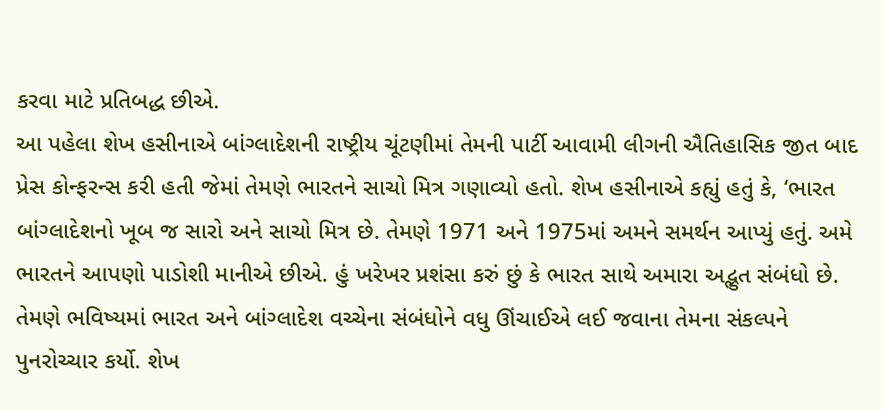કરવા માટે પ્રતિબદ્ધ છીએ.
આ પહેલા શેખ હસીનાએ બાંગ્લાદેશની રાષ્ટ્રીય ચૂંટણીમાં તેમની પાર્ટી આવામી લીગની ઐતિહાસિક જીત બાદ પ્રેસ કોન્ફરન્સ કરી હતી જેમાં તેમણે ભારતને સાચો મિત્ર ગણાવ્યો હતો. શેખ હસીનાએ કહ્યું હતું કે, ‘ભારત બાંગ્લાદેશનો ખૂબ જ સારો અને સાચો મિત્ર છે. તેમણે 1971 અને 1975માં અમને સમર્થન આપ્યું હતું. અમે ભારતને આપણો પાડોશી માનીએ છીએ. હું ખરેખર પ્રશંસા કરું છું કે ભારત સાથે અમારા અદ્ભુત સંબંધો છે. તેમણે ભવિષ્યમાં ભારત અને બાંગ્લાદેશ વચ્ચેના સંબંધોને વધુ ઊંચાઈએ લઈ જવાના તેમના સંકલ્પને પુનરોચ્ચાર કર્યો. શેખ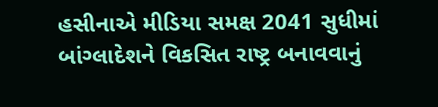હસીનાએ મીડિયા સમક્ષ 2041 સુધીમાં બાંગ્લાદેશને વિકસિત રાષ્ટ્ર બનાવવાનું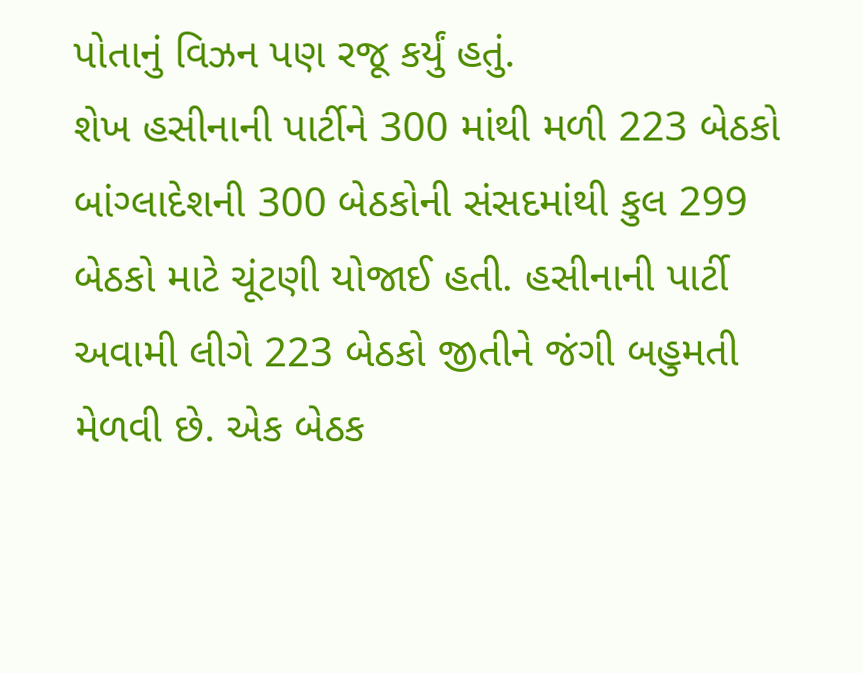પોતાનું વિઝન પણ રજૂ કર્યું હતું.
શેખ હસીનાની પાર્ટીને 300 માંથી મળી 223 બેઠકો
બાંગ્લાદેશની 300 બેઠકોની સંસદમાંથી કુલ 299 બેઠકો માટે ચૂંટણી યોજાઈ હતી. હસીનાની પાર્ટી અવામી લીગે 223 બેઠકો જીતીને જંગી બહુમતી મેળવી છે. એક બેઠક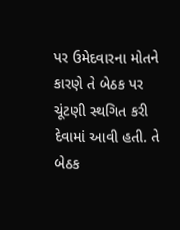પર ઉમેદવારના મોતને કારણે તે બેઠક પર ચૂંટણી સ્થગિત કરી દેવામાં આવી હતી. તે બેઠક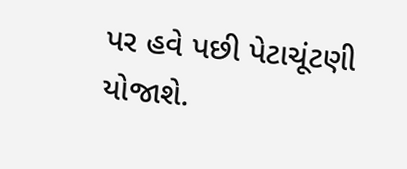પર હવે પછી પેટાચૂંટણી યોજાશે.